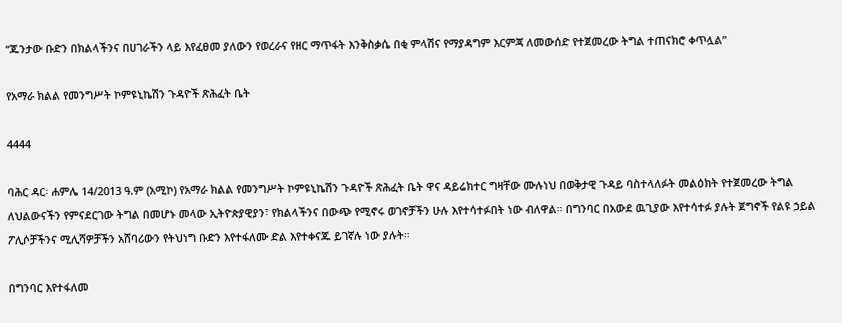“ጁንታው ቡድን በክልላችንና በሀገራችን ላይ እየፈፀመ ያለውን የወረራና የዘር ማጥፋት እንቅስቃሴ በቂ ምላሽና የማያዳግም እርምጃ ለመውሰድ የተጀመረው ትግል ተጠናክሮ ቀጥሏል”

የአማራ ክልል የመንግሥት ኮምዩኒኬሽን ጉዳዮች ጽሕፈት ቤት

4444

ባሕር ዳር፡ ሐምሌ 14/2013 ዓ.ም (አሚኮ) የአማራ ክልል የመንግሥት ኮምዩኒኬሽን ጉዳዮች ጽሕፈት ቤት ዋና ዳይሬክተር ግዛቸው ሙሉነህ በወቅታዊ ጉዳይ ባስተላለፉት መልዕክት የተጀመረው ትግል ለህልውናችን የምናደርገው ትግል በመሆኑ መላው ኢትዮጵያዊያን፣ የክልላችንና በውጭ የሚኖሩ ወገኖቻችን ሁሉ እየተሳተፉበት ነው ብለዋል። በግንባር በአውደ ዉጊያው እየተሳተፉ ያሉት ጀግኖች የልዩ ኃይል ፖሊሶቻችንና ሚሊሻዎቻችን አሸባሪውን የትህነግ ቡድን እየተፋለሙ ድል እየተቀናጁ ይገኛሉ ነው ያሉት።

በግንባር እየተፋለመ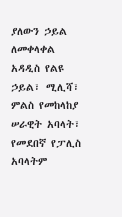ያለውን ኃይል ለመቀላቀል አዳዲስ የልዩ ኃይል፣ ሚሊሻ፣ ምልስ የመከላከያ ሠራዊት አባላት፣ የመደበኛ የፓሊስ አባላትም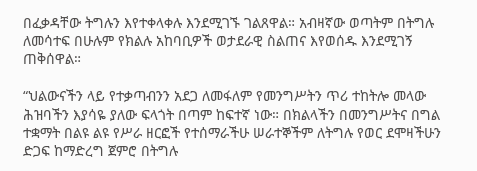በፈቃዳቸው ትግሉን እየተቀላቀሉ እንደሚገኙ ገልጸዋል። አብዛኛው ወጣትም በትግሉ ለመሳተፍ በሁሉም የክልሉ አከባቢዎች ወታደራዊ ስልጠና እየወሰዱ እንደሚገኝ ጠቅሰዋል።

“ህልውናችን ላይ የተቃጣብንን አደጋ ለመፋለም የመንግሥትን ጥሪ ተከትሎ መላው ሕዝባችን እያሳዬ ያለው ፍላጎት በጣም ከፍተኛ ነው። በክልላችን በመንግሥትና በግል ተቋማት በልዩ ልዩ የሥራ ዘርፎች የተሰማራችሁ ሠራተኞችም ለትግሉ የወር ደሞዛችሁን ድጋፍ ከማድረግ ጀምሮ በትግሉ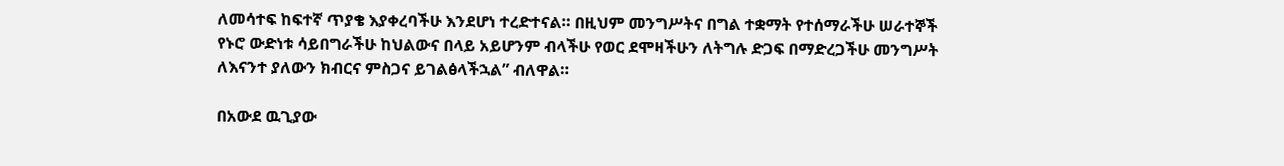ለመሳተፍ ከፍተኛ ጥያቄ እያቀረባችሁ እንደሆነ ተረድተናል። በዚህም መንግሥትና በግል ተቋማት የተሰማራችሁ ሠራተኞች የኑሮ ውድነቱ ሳይበግራችሁ ከህልውና በላይ አይሆንም ብላችሁ የወር ደሞዛችሁን ለትግሉ ድጋፍ በማድረጋችሁ መንግሥት ለእናንተ ያለውን ክብርና ምስጋና ይገልፅላችኋል” ብለዋል።

በአውደ ዉጊያው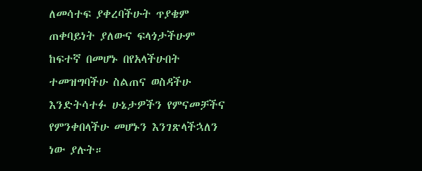ለመሳተፍ ያቀረባችሁት ጥያቄም ጠቀባይነት ያለውና ፍላጎታችሁም ከፍተኛ በመሆኑ በየአላችሁበት ተመዝግባችሁ ስልጠና ወስዳችሁ እንድትሳተፉ ሁኔታዎችን የምናመቻችና የምንቀበላችሁ መሆኑን እንገጽላችኋለን ነው ያሉት።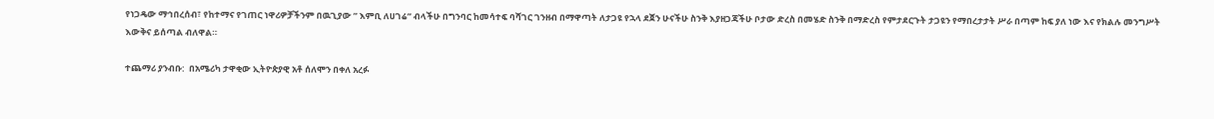የነጋዴው ማኅበረሰብ፣ የከተማና የገጠር ነዋሪዎቻችንም በዉጊያው ” እምቢ ለሀገሬ” ብላችሁ በግንባር ከመሳተፍ ባሻገር ገንዘብ በማዋጣት ለታጋዩ የኋላ ደጀን ሁናችሁ ስንቅ እያዘጋጃችሁ ቦታው ድረስ በመሄድ ስንቅ በማድረስ የምታደርጉት ታጋዩን የማበረታታት ሥራ በጣም ከፍ ያለ ነው እና የክልሉ መንግሥት እውቅና ይሰጣል ብለዋል።

ተጨማሪ ያንብቡ:  በአሜሪካ ታዋቂው ኢትዮጵያዊ አቶ ሰለሞን በቀለ አረፉ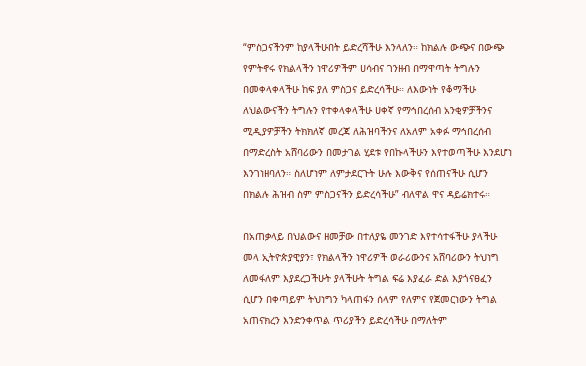“ምስጋናችንም ከያላችሁበት ይድረሻችሁ እንላለን። ከክልሉ ውጭና በውጭ የምትኖሩ የክልላችን ነዋሪዎችም ሀሳብና ገንዘብ በማዋጣት ትግሉን በመቀላቀላችሁ ከፍ ያለ ምስጋና ይድረሳችሁ። ለእውነት የቆማችሁ ለህልውናችን ትግሉን የተቀላቀላችሁ ሀቀኛ የማኅበረሰብ አንቂዎቻችንና ሚዲያዎቻችን ትክክለኛ መረጃ ለሕዝባችንና ለአለም አቀፉ ማኅበረሰብ በማድረስት አሸባሪውን በመታገል ሂደቱ የበኩላችሁን እየተወጣችሁ እንደሆነ እንገነዘባለን። ስለሆነም ለምታደርጉት ሁሉ እውቅና የሰጠናችሁ ሲሆን በክልሉ ሕዝብ ስም ምስጋናችን ይድረሳችሁ” ብለዋል ዋና ዳይሬክተሩ።

በአጠቃላይ በህልውና ዘመቻው በተለያዬ መንገድ እየተሳተፋችሁ ያላችሁ መላ ኢትዮጵያዊያን፣ የክልላችን ነዋሪዎች ወራሪውንና አሸባሪውን ትህነግ ለመፋለም እያደረጋችሁት ያላችሁት ትግል ፍሬ እያፈራ ድል እያጎናፀፈን ሲሆን በቀጣይም ትህነግን ካላጠፋን ሰላም የለምና የጀመርነውን ትግል አጠናክረን እንድንቀጥል ጥሪያችን ይድረሳችሁ በማለትም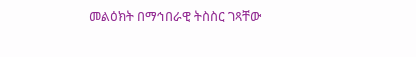መልዕክት በማኅበራዊ ትስስር ገጻቸው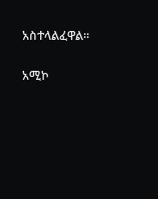አስተላልፈዋል።

አሚኮ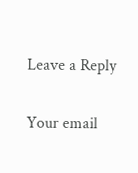Leave a Reply

Your email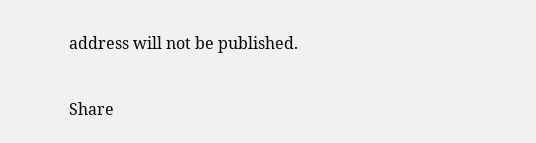address will not be published.

Share